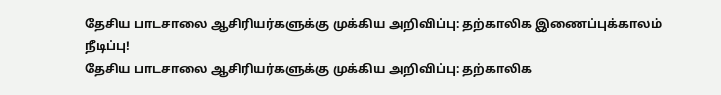தேசிய பாடசாலை ஆசிரியர்களுக்கு முக்கிய அறிவிப்பு: தற்காலிக இணைப்புக்காலம் நீடிப்பு!
தேசிய பாடசாலை ஆசிரியர்களுக்கு முக்கிய அறிவிப்பு: தற்காலிக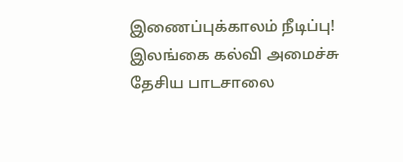இணைப்புக்காலம் நீடிப்பு!
இலங்கை கல்வி அமைச்சு தேசிய பாடசாலை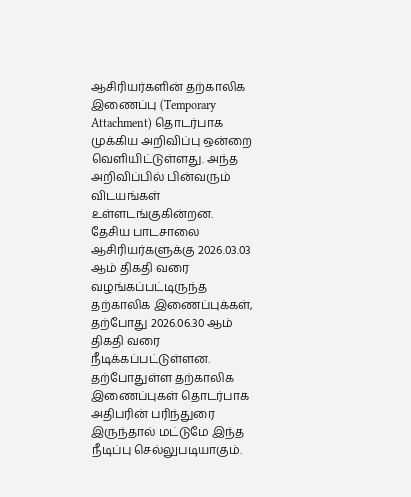ஆசிரியர்களின் தற்காலிக இணைப்பு (Temporary Attachment) தொடர்பாக முக்கிய அறிவிப்பு ஒன்றை வெளியிட்டுள்ளது. அந்த அறிவிப்பில் பின்வரும் விடயங்கள் உள்ளடங்குகின்றன.
தேசிய பாடசாலை ஆசிரியர்களுக்கு 2026.03.03 ஆம் திகதி வரை வழங்கப்பட்டிருந்த தற்காலிக இணைப்புக்கள், தற்போது 2026.06.30 ஆம் திகதி வரை நீடிக்கப்பட்டுள்ளன.
தற்போதுள்ள தற்காலிக இணைப்புகள் தொடர்பாக அதிபரின் பரிந்துரை இருந்தால் மட்டுமே இந்த நீடிப்பு செல்லுபடியாகும்.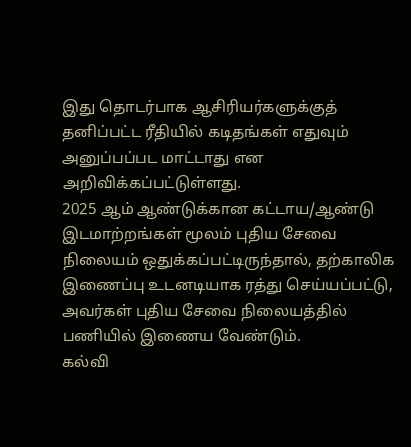இது தொடர்பாக ஆசிரியர்களுக்குத் தனிப்பட்ட ரீதியில் கடிதங்கள் எதுவும் அனுப்பப்பட மாட்டாது என அறிவிக்கப்பட்டுள்ளது.
2025 ஆம் ஆண்டுக்கான கட்டாய/ஆண்டு இடமாற்றங்கள் மூலம் புதிய சேவை நிலையம் ஒதுக்கப்பட்டிருந்தால், தற்காலிக இணைப்பு உடனடியாக ரத்து செய்யப்பட்டு, அவர்கள் புதிய சேவை நிலையத்தில் பணியில் இணைய வேண்டும்.
கல்வி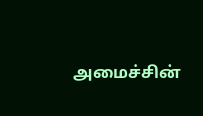அமைச்சின்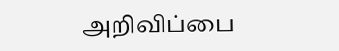அறிவிப்பை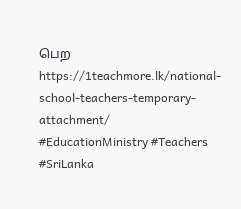பெற
https://1teachmore.lk/national-school-teachers-temporary-attachment/
#EducationMinistry #Teachers #SriLanka